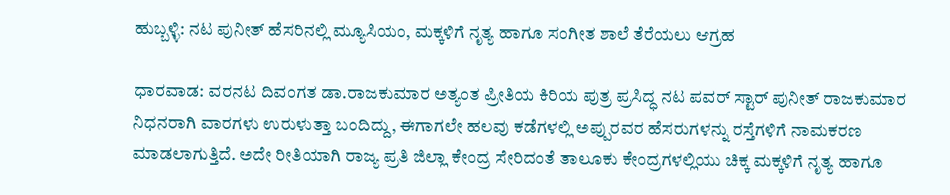ಹುಬ್ಬಳ್ಳಿ: ನಟ ಪುನೀತ್ ಹೆಸರಿನಲ್ಲಿ ಮ್ಯೂಸಿಯಂ, ಮಕ್ಕಳಿಗೆ ನೃತ್ಯ ಹಾಗೂ ಸಂಗೀತ ಶಾಲೆ ತೆರೆಯಲು ಆಗ್ರಹ

ಧಾರವಾಡ: ವರನಟ ದಿವಂಗತ ಡಾ.ರಾಜಕುಮಾರ ಅತ್ಯಂತ ಪ್ರೀತಿಯ ಕಿರಿಯ ಪುತ್ರ ಪ್ರಸಿದ್ಧ ನಟ ಪವರ್ ಸ್ಟಾರ್ ಪುನೀತ್ ರಾಜಕುಮಾರ ನಿಧನರಾಗಿ ವಾರಗಳು ಉರುಳುತ್ತಾ ಬಂದಿದ್ದು, ಈಗಾಗಲೇ ಹಲವು ಕಡೆಗಳಲ್ಲಿ ಅಪ್ಪುರವರ ಹೆಸರುಗಳನ್ನು ರಸ್ತೆಗಳಿಗೆ ನಾಮಕರಣ ಮಾಡಲಾಗುತ್ತಿದೆ. ಅದೇ ರೀತಿಯಾಗಿ ರಾಜ್ಯ ಪ್ರತಿ ಜಿಲ್ಲಾ ಕೇಂದ್ರ ಸೇರಿದಂತೆ ತಾಲೂಕು ಕೇಂದ್ರಗಳಲ್ಲಿಯು ಚಿಕ್ಕ ಮಕ್ಕಳಿಗೆ ನೃತ್ಯ ಹಾಗೂ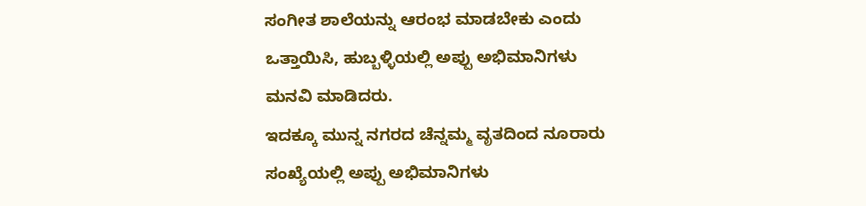ಸಂಗೀತ ಶಾಲೆಯನ್ನು ಆರಂಭ ಮಾಡಬೇಕು ಎಂದು ಒತ್ತಾಯಿಸಿ, ಹುಬ್ಬಳ್ಳಿಯಲ್ಲಿ ಅಪ್ಪು ಅಭಿಮಾನಿಗಳು ಮನವಿ ಮಾಡಿದರು.
ಇದಕ್ಕೂ ಮುನ್ನ ನಗರದ ಚೆನ್ನಮ್ಮ ವೃತದಿಂದ ನೂರಾರು ಸಂಖ್ಯೆಯಲ್ಲಿ ಅಪ್ಪು ಅಭಿಮಾನಿಗಳು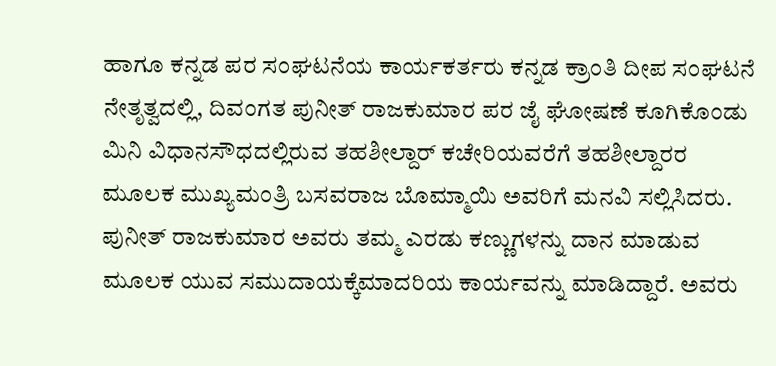ಹಾಗೂ ಕನ್ನಡ ಪರ ಸಂಘಟನೆಯ ಕಾರ್ಯಕರ್ತರು ಕನ್ನಡ ಕ್ರಾಂತಿ ದೀಪ ಸಂಘಟನೆ ನೇತೃತ್ವದಲ್ಲಿ, ದಿವಂಗತ ಪುನೀತ್ ರಾಜಕುಮಾರ ಪರ ಜೈ ಘೋಷಣೆ ಕೂಗಿಕೊಂಡು ಮಿನಿ ವಿಧಾನಸೌಧದಲ್ಲಿರುವ ತಹಶೀಲ್ದಾರ್ ಕಚೇರಿಯವರೆಗೆ ತಹಶೀಲ್ದಾರರ ಮೂಲಕ ಮುಖ್ಯಮಂತ್ರಿ ಬಸವರಾಜ ಬೊಮ್ಮಾಯಿ ಅವರಿಗೆ ಮನವಿ ಸಲ್ಲಿಸಿದರು.
ಪುನೀತ್ ರಾಜಕುಮಾರ ಅವರು ತಮ್ಮ ಎರಡು ಕಣ್ಣುಗಳನ್ನು ದಾನ ಮಾಡುವ ಮೂಲಕ ಯುವ ಸಮುದಾಯಕ್ಕೆಮಾದರಿಯ ಕಾರ್ಯವನ್ನು ಮಾಡಿದ್ದಾರೆ. ಅವರು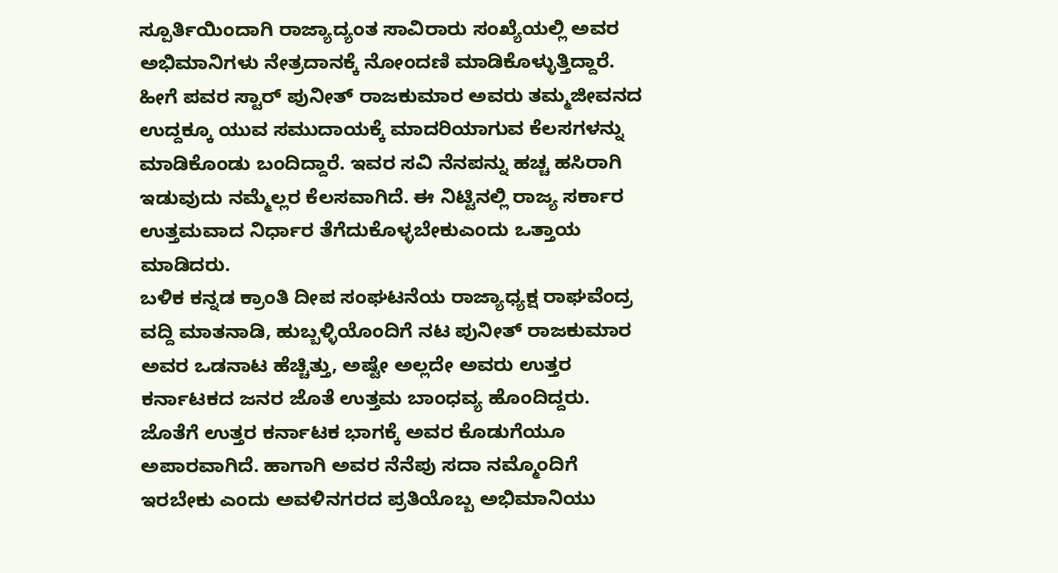ಸ್ಪೂರ್ತಿಯಿಂದಾಗಿ ರಾಜ್ಯಾದ್ಯಂತ ಸಾವಿರಾರು ಸಂಖ್ಯೆಯಲ್ಲಿ ಅವರ ಅಭಿಮಾನಿಗಳು ನೇತ್ರದಾನಕ್ಕೆ ನೋಂದಣಿ ಮಾಡಿಕೊಳ್ಳುತ್ತಿದ್ದಾರೆ. ಹೀಗೆ ಪವರ ಸ್ಟಾರ್ ಪುನೀತ್ ರಾಜಕುಮಾರ ಅವರು ತಮ್ಮಜೀವನದ ಉದ್ದಕ್ಕೂ ಯುವ ಸಮುದಾಯಕ್ಕೆ ಮಾದರಿಯಾಗುವ ಕೆಲಸಗಳನ್ನು ಮಾಡಿಕೊಂಡು ಬಂದಿದ್ದಾರೆ. ಇವರ ಸವಿ ನೆನಪನ್ನು ಹಚ್ಚ ಹಸಿರಾಗಿ ಇಡುವುದು ನಮ್ಮೆಲ್ಲರ ಕೆಲಸವಾಗಿದೆ. ಈ ನಿಟ್ಟಿನಲ್ಲಿ ರಾಜ್ಯ ಸರ್ಕಾರ ಉತ್ತಮವಾದ ನಿರ್ಧಾರ ತೆಗೆದುಕೊಳ್ಳಬೇಕುಎಂದು ಒತ್ತಾಯ ಮಾಡಿದರು.
ಬಳಿಕ ಕನ್ನಡ ಕ್ರಾಂತಿ ದೀಪ ಸಂಘಟನೆಯ ರಾಜ್ಯಾಧ್ಯಕ್ಷ ರಾಘವೆಂದ್ರ ವದ್ದಿ ಮಾತನಾಡಿ, ಹುಬ್ಬಳ್ಳಿಯೊಂದಿಗೆ ನಟ ಪುನೀತ್ ರಾಜಕುಮಾರ ಅವರ ಒಡನಾಟ ಹೆಚ್ಚಿತ್ತು, ಅಷ್ಟೇ ಅಲ್ಲದೇ ಅವರು ಉತ್ತರ ಕರ್ನಾಟಕದ ಜನರ ಜೊತೆ ಉತ್ತಮ ಬಾಂಧವ್ಯ ಹೊಂದಿದ್ದರು. ಜೊತೆಗೆ ಉತ್ತರ ಕರ್ನಾಟಕ ಭಾಗಕ್ಕೆ ಅವರ ಕೊಡುಗೆಯೂ ಅಪಾರವಾಗಿದೆ. ಹಾಗಾಗಿ ಅವರ ನೆನೆಪು ಸದಾ ನಮ್ಮೊಂದಿಗೆ ಇರಬೇಕು ಎಂದು ಅವಳಿನಗರದ ಪ್ರತಿಯೊಬ್ಬ ಅಭಿಮಾನಿಯು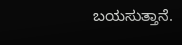ಬಯಸುತ್ತಾನೆ.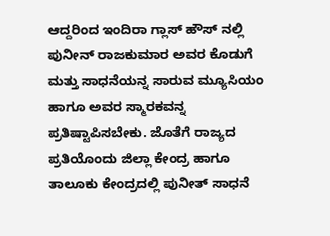ಆದ್ದರಿಂದ ಇಂದಿರಾ ಗ್ಲಾಸ್ ಹೌಸ್ ನಲ್ಲಿ ಪುನೀನ್ ರಾಜಕುಮಾರ ಅವರ ಕೊಡುಗೆ ಮತ್ತು ಸಾಧನೆಯನ್ನ ಸಾರುವ ಮ್ಯೂಸಿಯಂ ಹಾಗೂ ಅವರ ಸ್ಮಾರಕವನ್ನ ಪ್ರತಿಷ್ಟಾಪಿಸಬೇಕು. ಜೊತೆಗೆ ರಾಜ್ಯದ ಪ್ರತಿಯೊಂದು ಜಿಲ್ಲಾ ಕೇಂದ್ರ ಹಾಗೂ ತಾಲೂಕು ಕೇಂದ್ರದಲ್ಲಿ ಪುನೀತ್ ಸಾಧನೆ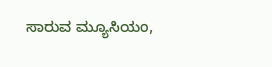ಸಾರುವ ಮ್ಯೂಸಿಯಂ,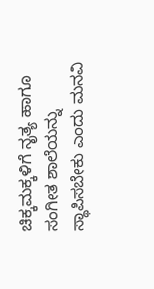ಚಿಕ್ಕಮಕ್ಕಳಿಗೆ ನೃತ್ಯ ಹಾಗೂ ಸಂಗೀತ ಶಾಲೆಯನ್ನು ಸ್ಥಾಪಿಸಬೇಕು ಎಂದು ಮನವಿ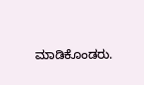ಮಾಡಿಕೊಂಡರು.